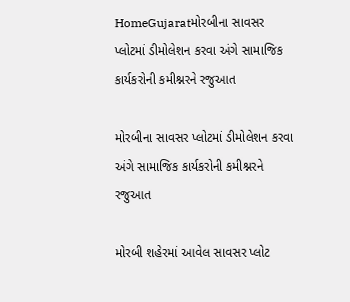HomeGujaratમોરબીના સાવસર પ્લોટમાં ડીમોલેશન કરવા અંગે સામાજિક કાર્યકરોની કમીશ્નરને રજુઆત

મોરબીના સાવસર પ્લોટમાં ડીમોલેશન કરવા અંગે સામાજિક કાર્યકરોની કમીશ્નરને રજુઆત

મોરબી શહેરમાં આવેલ સાવસર પ્લોટ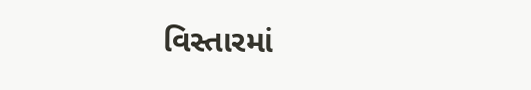વિસ્તારમાં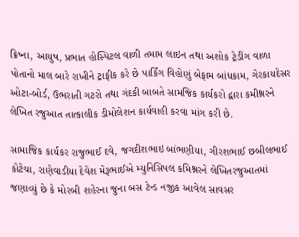ક્રિષ્ના, આયુષ, પ્રભાત હોસ્પિટલ વાળી તમામ લાઇન તથા અશોક ટ્રેડીંગ વાળા પોતાનો માલ બારે રાખીને ટ્રાફીક કરે છે પાર્કિંગ વિહોણું બેફામ બાંધકામ, ગેરકાયદેસર ઓટા-બોર્ડ, ઉભરાતી ગટરો તથા ગંદકી બાબતે સામજિક કાર્યકરો દ્વારા કમીશ્નરને લેખિત રજુઆત તાત્કાલીક ડીમોલેશન કાર્યવાહી કરવા માંગ કરી છે.

સામાજિક કાર્યકર રાજુભાઈ દવે, જગદીશભાઇ બાંભણીયા, ગીરશભાઈ છબીલભાઈ કોટેચા, રાણેવાડીયા દેવેશ મેરૂભાઈએ મ્યુનિસિપલ કમિશ્નરને લેખિતરજુઆતમાં જણાવ્યું છે કે મોરબી શહેરના જુના બસ ટેન્ડ નજીક આવેલ સાવસર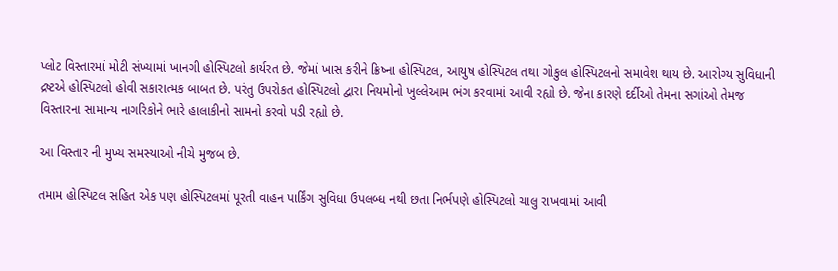પ્લોટ વિસ્તારમાં મોટી સંખ્યામાં ખાનગી હોસ્પિટલો કાર્યરત છે. જેમાં ખાસ કરીને ક્રિષ્ના હોસ્પિટલ, આયુષ હોસ્પિટલ તથા ગોકુલ હોસ્પિટલનો સમાવેશ થાય છે. આરોગ્ય સુવિધાની દ્રષ્ટએ હોસ્પિટલો હોવી સકારાત્મક બાબત છે. પરંતુ ઉપરોકત હોસ્પિટલો દ્વારા નિયમોનો ખુલ્લેઆમ ભંગ કરવામાં આવી રહ્યો છે. જેના કારણે દર્દીઓ તેમના સગાંઓ તેમજ વિસ્તારના સામાન્ય નાગરિકોને ભારે હાલાકીનો સામનો કરવો પડી રહ્યો છે.

આ વિસ્તાર ની મુખ્ય સમસ્યાઓ નીચે મુજબ છે.

તમામ હોસ્પિટલ સહિત એક પણ હોસ્પિટલમાં પૂરતી વાહન પાર્કિંગ સુવિધા ઉપલબ્ધ નથી છતા નિર્ભપણે હોસ્પિટલો ચાલુ રાખવામાં આવી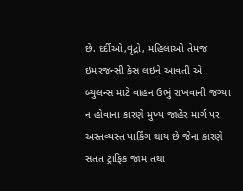છે. દર્દીઓ,વૃદ્રો, મહિલાઓ તેમજ ઇમરજન્સી કેસ લઇને આવતી એ બ્યુલન્સ માટે વાહન ઉભું રાખવાની જગ્યા ન હોવાના કારણે મુખ્ય જાહેર માર્ગ પર અસ્તવ્યસ્ત પાર્કિંગ થાય છે જેના કારણે સતત ટ્રાફિક જામ તથા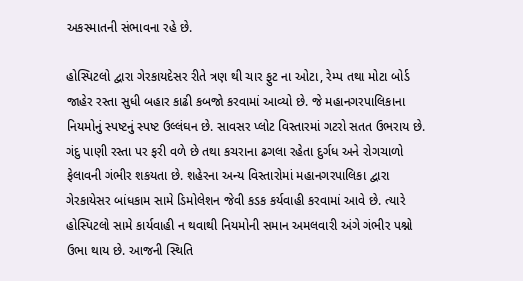અકસ્માતની સંભાવના રહે છે.

હોસ્પિટલો દ્વારા ગેરકાયદેસર રીતે ત્રણ થી ચાર ફુટ ના ઓટા, રેમ્પ તથા મોટા બોર્ડ જાહેર રસ્તા સુધી બહાર કાઢી કબજો કરવામાં આવ્યો છે. જે મહાનગરપાલિકાના નિયમોનું સ્પષ્ટનું સ્પષ્ટ ઉલ્લંઘન છે. સાવસર પ્લોટ વિસ્તારમાં ગટરો સતત ઉભરાય છે. ગંદુ પાણી રસ્તા પર ફરી વળે છે તથા કચરાના ઢગલા રહેતા દુર્ગધ અને રોગચાળો ફેલાવની ગંભીર શકયતા છે. શહેરના અન્ય વિસ્તારોમાં મહાનગરપાલિકા દ્વારા ગેરકાયેસર બાંધકામ સામે ડિમોલેશન જેવી કડક કર્યવાહી કરવામાં આવે છે. ત્યારે હોસ્પિટલો સામે કાર્યવાહી ન થવાથી નિયમોની સમાન અમલવારી અંગે ગંભીર પશ્નો ઉભા થાય છે. આજની સ્થિતિ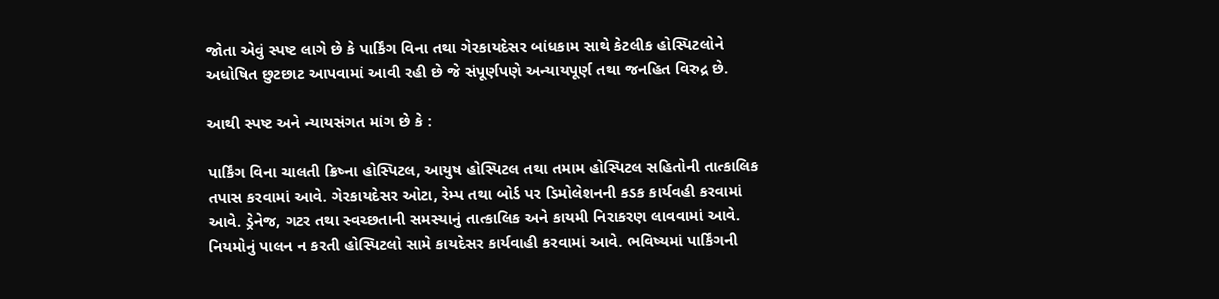જોતા એવું સ્પષ્ટ લાગે છે કે પાર્કિંગ વિના તથા ગેરકાયદેસર બાંધકામ સાથે કેટલીક હોસ્પિટલોને અધોષિત છુટછાટ આપવામાં આવી રહી છે જે સંપૂર્ણપણે અન્યાયપૂર્ણ તથા જનહિત વિરુદ્ર છે.

આથી સ્પષ્ટ અને ન્યાયસંગત માંગ છે કે :

પાર્કિંગ વિના ચાલતી ક્રિષ્ના હોસ્પિટલ, આયુષ હોસ્પિટલ તથા તમામ હોસ્પિટલ સહિતોની તાત્કાલિક તપાસ કરવામાં આવે. ગેરકાયદેસર ઓટા, રેમ્પ તથા બોર્ડ પર ડિમોલેશનની કડક કાર્યવહી કરવામાં આવે. ડ્રેનેજ, ગટર તથા સ્વચ્છતાની સમસ્યાનું તાત્કાલિક અને કાયમી નિરાકરણ લાવવામાં આવે. નિયમોનું પાલન ન કરતી હોસ્પિટલો સામે કાયદેસર કાર્યવાહી કરવામાં આવે. ભવિષ્યમાં પાર્કિંગની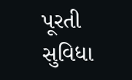પૂરતી સુવિધા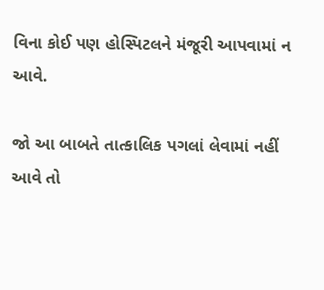વિના કોઈ પણ હોસ્પિટલને મંજૂરી આપવામાં ન આવે.

જો આ બાબતે તાત્કાલિક પગલાં લેવામાં નહીં આવે તો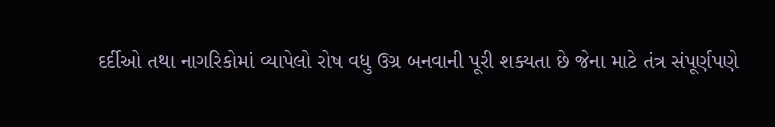દર્દીઓ તથા નાગરિકોમાં વ્યાપેલો રોષ વધુ ઉગ્ર બનવાની પૂરી શક્યતા છે જેના માટે તંત્ર સંપૂર્ણપણે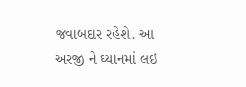જવાબદાર રહેશે. આ અરજી ને ઘ્યાનમાં લઇ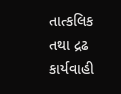તાત્કલિક તથા દ્રઢ કાર્યવાહી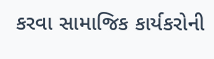કરવા સામાજિક કાર્યકરોની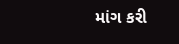માંગ કરી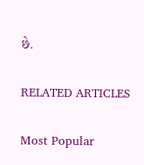છે.

RELATED ARTICLES

Most Popular